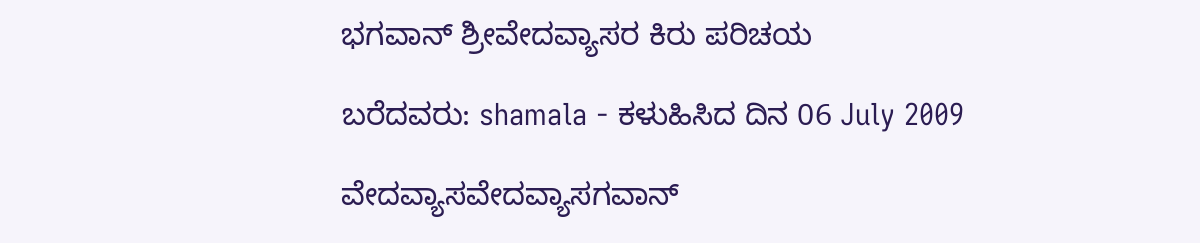ಭಗವಾನ್ ಶ್ರೀವೇದವ್ಯಾಸರ ಕಿರು ಪರಿಚಯ

ಬರೆದವರು: shamala - ಕಳುಹಿಸಿದ ದಿನ 06 July 2009

ವೇದವ್ಯಾಸವೇದವ್ಯಾಸಗವಾನ್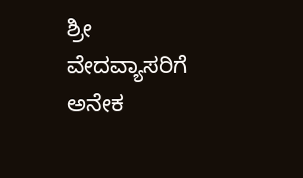ಶ್ರೀ ವೇದವ್ಯಾಸರಿಗೆ ಅನೇಕ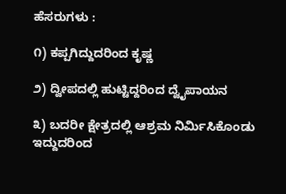ಹೆಸರುಗಳು :

೧) ಕಪ್ಪಗಿದ್ದುದರಿಂದ ಕೃಷ್ಣ

೨) ದ್ವೀಪದಲ್ಲಿ ಹುಟ್ಟಿದ್ದರಿಂದ ದ್ವೈಪಾಯನ

೩) ಬದರೀ ಕ್ಷೇತ್ರದಲ್ಲಿ ಆಶ್ರಮ ನಿರ್ಮಿಸಿಕೊಂಡು ಇದ್ದುದರಿಂದ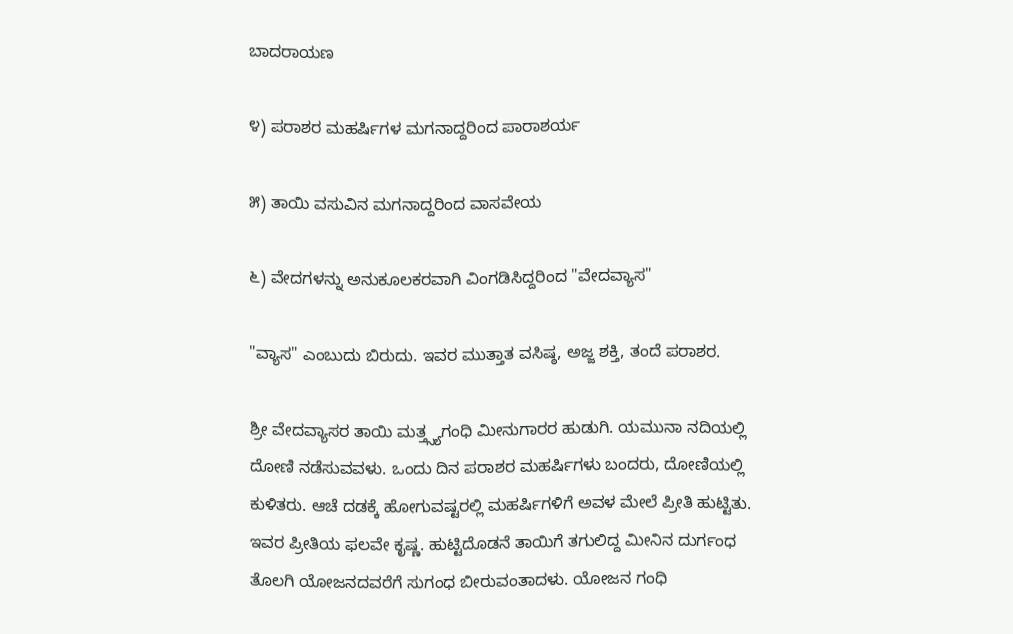ಬಾದರಾಯಣ

೪) ಪರಾಶರ ಮಹರ್ಷಿಗಳ ಮಗನಾದ್ದರಿಂದ ಪಾರಾಶರ್ಯ

೫) ತಾಯಿ ವಸುವಿನ ಮಗನಾದ್ದರಿಂದ ವಾಸವೇಯ

೬) ವೇದಗಳನ್ನು ಅನುಕೂಲಕರವಾಗಿ ವಿಂಗಡಿಸಿದ್ದರಿಂದ "ವೇದವ್ಯಾಸ"

"ವ್ಯಾಸ" ಎಂಬುದು ಬಿರುದು. ಇವರ ಮುತ್ತಾತ ವಸಿಷ್ಠ, ಅಜ್ಜ ಶಕ್ತಿ, ತಂದೆ ಪರಾಶರ.

ಶ್ರೀ ವೇದವ್ಯಾಸರ ತಾಯಿ ಮತ್ತ್ಸ್ಯಗಂಧಿ ಮೀನುಗಾರರ ಹುಡುಗಿ. ಯಮುನಾ ನದಿಯಲ್ಲಿ ದೋಣಿ ನಡೆಸುವವಳು. ಒಂದು ದಿನ ಪರಾಶರ ಮಹರ್ಷಿಗಳು ಬಂದರು, ದೋಣಿಯಲ್ಲಿ ಕುಳಿತರು. ಆಚೆ ದಡಕ್ಕೆ ಹೋಗುವಷ್ಟರಲ್ಲಿ ಮಹರ್ಷಿಗಳಿಗೆ ಅವಳ ಮೇಲೆ ಪ್ರೀತಿ ಹುಟ್ಟಿತು. ಇವರ ಪ್ರೀತಿಯ ಫಲವೇ ಕೃಷ್ಣ. ಹುಟ್ಟಿದೊಡನೆ ತಾಯಿಗೆ ತಗುಲಿದ್ದ ಮೀನಿನ ದುರ್ಗಂಧ ತೊಲಗಿ ಯೋಜನದವರೆಗೆ ಸುಗಂಧ ಬೀರುವಂತಾದಳು. ಯೋಜನ ಗಂಧಿ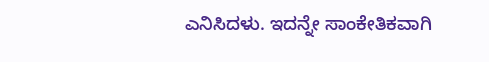ಎನಿಸಿದಳು. ಇದನ್ನೇ ಸಾಂಕೇತಿಕವಾಗಿ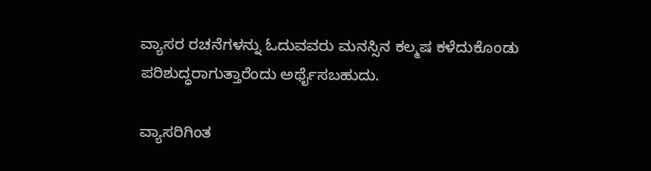ವ್ಯಾಸರ ರಚನೆಗಳನ್ನು ಓದುವವರು ಮನಸ್ಸಿನ ಕಲ್ಮಷ ಕಳೆದುಕೊಂಡು ಪರಿಶುದ್ಧರಾಗುತ್ತಾರೆಂದು ಅರ್ಥೈಸಬಹುದು.

ವ್ಯಾಸರಿಗಿಂತ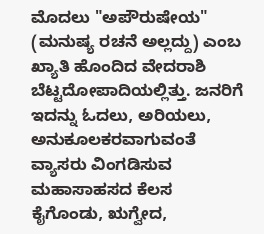ಮೊದಲು "ಅಪೌರುಷೇಯ" (ಮನುಷ್ಯ ರಚನೆ ಅಲ್ಲದ್ದು) ಎಂಬ ಖ್ಯಾತಿ ಹೊಂದಿದ ವೇದರಾಶಿ ಬೆಟ್ಟದೋಪಾದಿಯಲ್ಲಿತ್ತು. ಜನರಿಗೆ ಇದನ್ನು ಓದಲು, ಅರಿಯಲು, ಅನುಕೂಲಕರವಾಗುವಂತೆ ವ್ಯಾಸರು ವಿಂಗಡಿಸುವ ಮಹಾಸಾಹಸದ ಕೆಲಸ ಕೈಗೊಂಡು, ಋಗ್ವೇದ,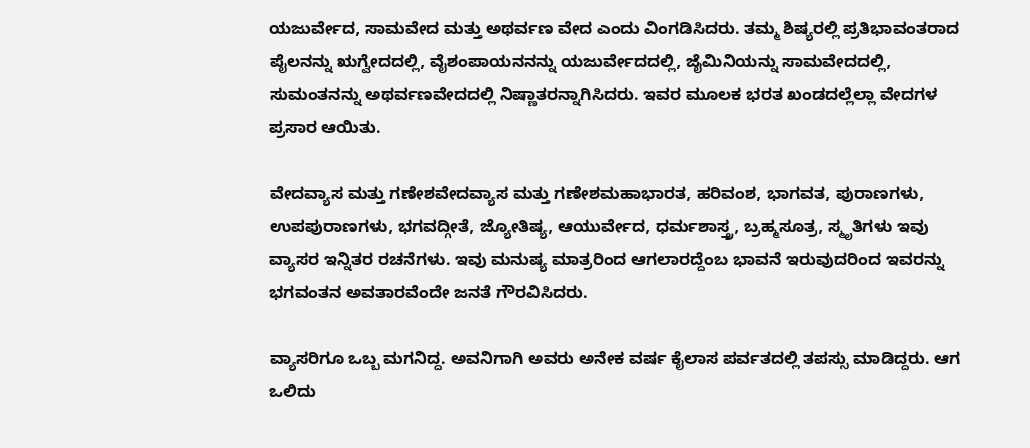ಯಜುರ್ವೇದ, ಸಾಮವೇದ ಮತ್ತು ಅಥರ್ವಣ ವೇದ ಎಂದು ವಿಂಗಡಿಸಿದರು. ತಮ್ಮ ಶಿಷ್ಯರಲ್ಲಿ ಪ್ರತಿಭಾವಂತರಾದ ಪೈಲನನ್ನು ಋಗ್ವೇದದಲ್ಲಿ, ವೈಶಂಪಾಯನನನ್ನು ಯಜುರ್ವೇದದಲ್ಲಿ, ಜೈಮಿನಿಯನ್ನು ಸಾಮವೇದದಲ್ಲಿ, ಸುಮಂತನನ್ನು ಅಥರ್ವಣವೇದದಲ್ಲಿ ನಿಷ್ಣಾತರನ್ನಾಗಿಸಿದರು. ಇವರ ಮೂಲಕ ಭರತ ಖಂಡದಲ್ಲೆಲ್ಲಾ ವೇದಗಳ ಪ್ರಸಾರ ಆಯಿತು.

ವೇದವ್ಯಾಸ ಮತ್ತು ಗಣೇಶವೇದವ್ಯಾಸ ಮತ್ತು ಗಣೇಶಮಹಾಭಾರತ, ಹರಿವಂಶ, ಭಾಗವತ, ಪುರಾಣಗಳು, ಉಪಪುರಾಣಗಳು, ಭಗವದ್ಗೀತೆ, ಜ್ಯೋತಿಷ್ಯ, ಆಯುರ್ವೇದ, ಧರ್ಮಶಾಸ್ತ್ರ, ಬ್ರಹ್ಮಸೂತ್ರ, ಸ್ಮೃತಿಗಳು ಇವು ವ್ಯಾಸರ ಇನ್ನಿತರ ರಚನೆಗಳು. ಇವು ಮನುಷ್ಯ ಮಾತ್ರರಿಂದ ಆಗಲಾರದ್ದೆಂಬ ಭಾವನೆ ಇರುವುದರಿಂದ ಇವರನ್ನು ಭಗವಂತನ ಅವತಾರವೆಂದೇ ಜನತೆ ಗೌರವಿಸಿದರು.

ವ್ಯಾಸರಿಗೂ ಒಬ್ಬ ಮಗನಿದ್ದ. ಅವನಿಗಾಗಿ ಅವರು ಅನೇಕ ವರ್ಷ ಕೈಲಾಸ ಪರ್ವತದಲ್ಲಿ ತಪಸ್ಸು ಮಾಡಿದ್ದರು. ಆಗ ಒಲಿದು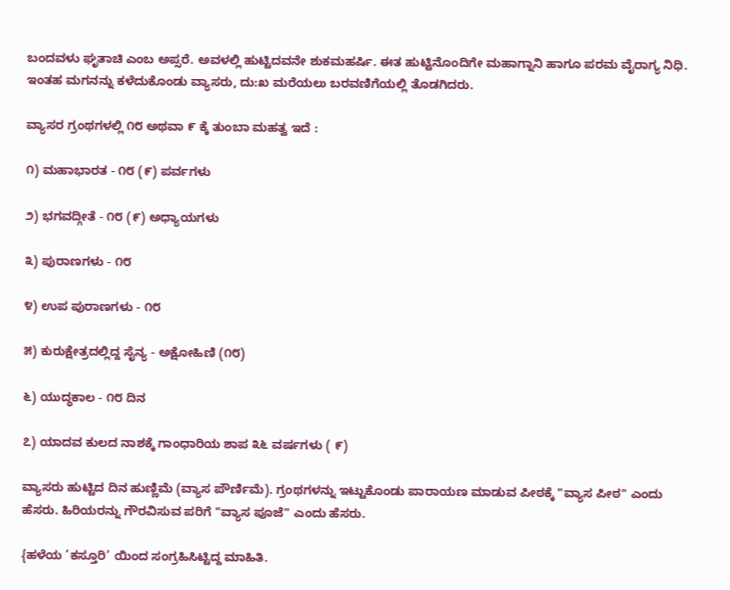ಬಂದವಳು ಘೃತಾಚಿ ಎಂಬ ಅಪ್ಸರೆ. ಅವಳಲ್ಲಿ ಹುಟ್ಟಿದವನೇ ಶುಕಮಹರ್ಷಿ. ಈತ ಹುಟ್ಟಿನೊಂದಿಗೇ ಮಹಾಗ್ನಾನಿ ಹಾಗೂ ಪರಮ ವೈರಾಗ್ಯ ನಿಧಿ. ಇಂತಹ ಮಗನನ್ನು ಕಳೆದುಕೊಂಡು ವ್ಯಾಸರು, ದು:ಖ ಮರೆಯಲು ಬರವಣಿಗೆಯಲ್ಲಿ ತೊಡಗಿದರು.

ವ್ಯಾಸರ ಗ್ರಂಥಗಳಲ್ಲಿ ೧೮ ಅಥವಾ ೯ ಕ್ಕೆ ತುಂಬಾ ಮಹತ್ವ ಇದೆ :

೧) ಮಹಾಭಾರತ - ೧೮ (೯) ಪರ್ವಗಳು

೨) ಭಗವದ್ಗೀತೆ - ೧೮ (೯) ಅಧ್ಯಾಯಗಳು

೩) ಪುರಾಣಗಳು - ೧೮

೪) ಉಪ ಪುರಾಣಗಳು - ೧೮

೫) ಕುರುಕ್ಷೇತ್ರದಲ್ಲಿದ್ದ ಸೈನ್ಯ - ಅಕ್ಷೋಹಿಣಿ (೧೮)

೬) ಯುದ್ಧಕಾಲ - ೧೮ ದಿನ

೭) ಯಾದವ ಕುಲದ ನಾಶಕ್ಕೆ ಗಾಂಧಾರಿಯ ಶಾಪ ೩೬ ವರ್ಷಗಳು ( ೯)

ವ್ಯಾಸರು ಹುಟ್ಟಿದ ದಿನ ಹುಣ್ಣಿಮೆ (ವ್ಯಾಸ ಪೌರ್ಣಿಮೆ). ಗ್ರಂಥಗಳನ್ನು ಇಟ್ಟುಕೊಂಡು ಪಾರಾಯಣ ಮಾಡುವ ಪೀಠಕ್ಕೆ "ವ್ಯಾಸ ಪೀಠ" ಎಂದು ಹೆಸರು. ಹಿರಿಯರನ್ನು ಗೌರವಿಸುವ ಪರಿಗೆ "ವ್ಯಾಸ ಪೂಜೆ" ಎಂದು ಹೆಸರು.

{ಹಳೆಯ ’ಕಸ್ತೂರಿ’ ಯಿಂದ ಸಂಗ್ರಹಿಸಿಟ್ಟಿದ್ದ ಮಾಹಿತಿ.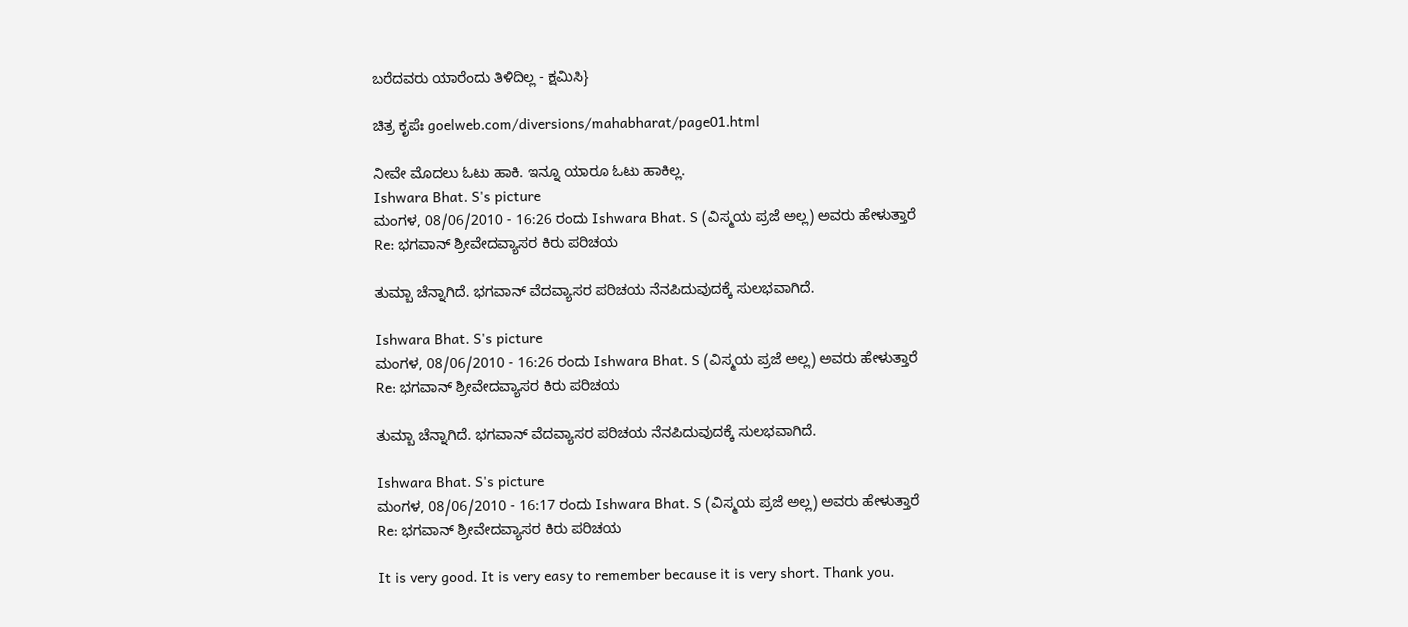ಬರೆದವರು ಯಾರೆಂದು ತಿಳಿದಿಲ್ಲ - ಕ್ಷಮಿಸಿ}

ಚಿತ್ರ ಕೃಪೆಃ goelweb.com/diversions/mahabharat/page01.html

ನೀವೇ ಮೊದಲು ಓಟು ಹಾಕಿ. ಇನ್ನೂ ಯಾರೂ ಓಟು ಹಾಕಿಲ್ಲ.
Ishwara Bhat. S's picture
ಮಂಗಳ, 08/06/2010 - 16:26 ರಂದು Ishwara Bhat. S (ವಿಸ್ಮಯ ಪ್ರಜೆ ಅಲ್ಲ) ಅವರು ಹೇಳುತ್ತಾರೆ
Re: ಭಗವಾನ್ ಶ್ರೀವೇದವ್ಯಾಸರ ಕಿರು ಪರಿಚಯ

ತುಮ್ಬಾ ಚೆನ್ನಾಗಿದೆ. ಭಗವಾನ್ ವೆದವ್ಯಾಸರ ಪರಿಚಯ ನೆನಪಿದುವುದಕ್ಕೆ ಸುಲಭವಾಗಿದೆ.

Ishwara Bhat. S's picture
ಮಂಗಳ, 08/06/2010 - 16:26 ರಂದು Ishwara Bhat. S (ವಿಸ್ಮಯ ಪ್ರಜೆ ಅಲ್ಲ) ಅವರು ಹೇಳುತ್ತಾರೆ
Re: ಭಗವಾನ್ ಶ್ರೀವೇದವ್ಯಾಸರ ಕಿರು ಪರಿಚಯ

ತುಮ್ಬಾ ಚೆನ್ನಾಗಿದೆ. ಭಗವಾನ್ ವೆದವ್ಯಾಸರ ಪರಿಚಯ ನೆನಪಿದುವುದಕ್ಕೆ ಸುಲಭವಾಗಿದೆ.

Ishwara Bhat. S's picture
ಮಂಗಳ, 08/06/2010 - 16:17 ರಂದು Ishwara Bhat. S (ವಿಸ್ಮಯ ಪ್ರಜೆ ಅಲ್ಲ) ಅವರು ಹೇಳುತ್ತಾರೆ
Re: ಭಗವಾನ್ ಶ್ರೀವೇದವ್ಯಾಸರ ಕಿರು ಪರಿಚಯ

It is very good. It is very easy to remember because it is very short. Thank you.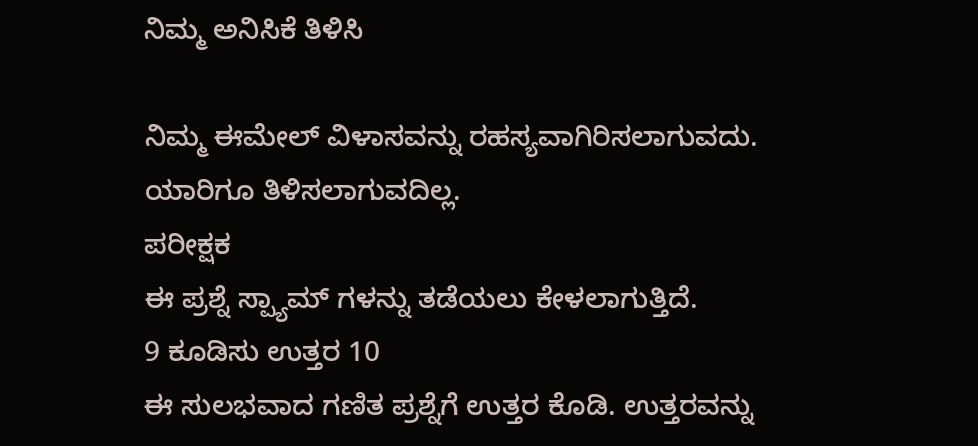ನಿಮ್ಮ ಅನಿಸಿಕೆ ತಿಳಿಸಿ

ನಿಮ್ಮ ಈಮೇಲ್ ವಿಳಾಸವನ್ನು ರಹಸ್ಯವಾಗಿರಿಸಲಾಗುವದು. ಯಾರಿಗೂ ತಿಳಿಸಲಾಗುವದಿಲ್ಲ.
ಪರೀಕ್ಷಕ
ಈ ಪ್ರಶ್ನೆ ಸ್ಪ್ಯಾಮ್ ಗಳನ್ನು ತಡೆಯಲು ಕೇಳಲಾಗುತ್ತಿದೆ.
9 ಕೂಡಿಸು ಉತ್ತರ 10
ಈ ಸುಲಭವಾದ ಗಣಿತ ಪ್ರಶ್ನೆಗೆ ಉತ್ತರ ಕೊಡಿ. ಉತ್ತರವನ್ನು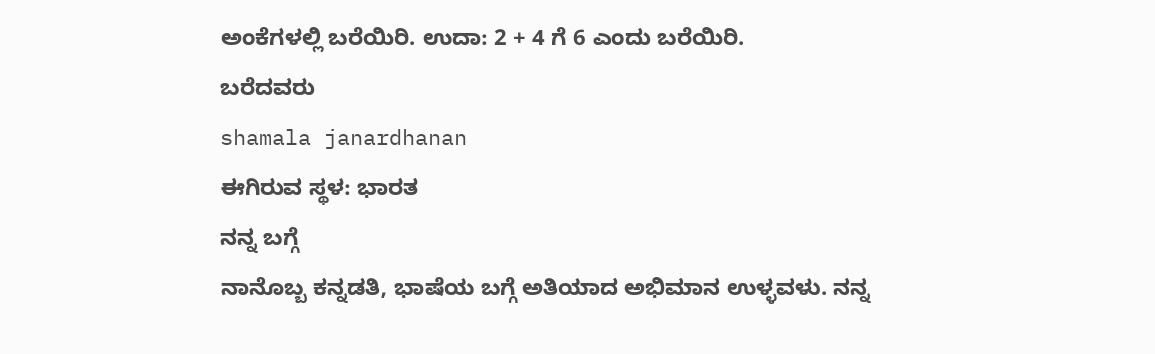ಅಂಕೆಗಳಲ್ಲಿ ಬರೆಯಿರಿ. ಉದಾ: 2 + 4 ಗೆ 6 ಎಂದು ಬರೆಯಿರಿ.
ಬರೆದವರು
shamala janardhanan
ಈಗಿರುವ ಸ್ಥಳ: ಭಾರತ
ನನ್ನ ಬಗ್ಗೆ
ನಾನೊಬ್ಬ ಕನ್ನಡತಿ, ಭಾಷೆಯ ಬಗ್ಗೆ ಅತಿಯಾದ ಅಭಿಮಾನ ಉಳ್ಳವಳು. ನನ್ನ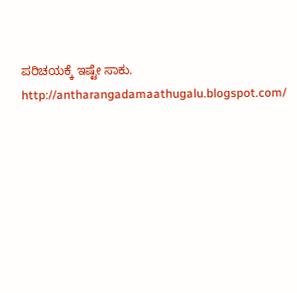ಪರಿಚಯಕ್ಕೆ ಇಷ್ಟೇ ಸಾಕು. http://antharangadamaathugalu.blogspot.com/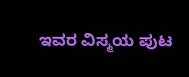ಇವರ ವಿಸ್ಮಯ ಪುಟ